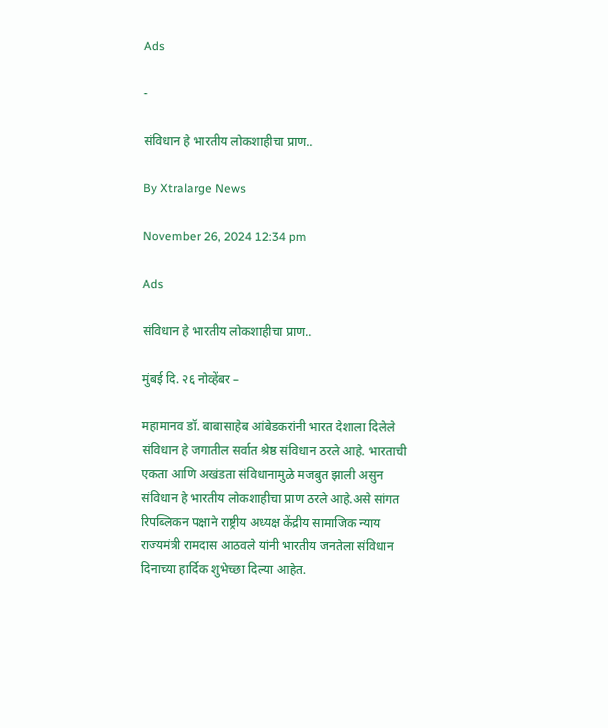Ads

-

संविधान हे भारतीय लोकशाहीचा प्राण..

By Xtralarge News

November 26, 2024 12:34 pm

Ads

संविधान हे भारतीय लोकशाहीचा प्राण..

मुंबई दि. २६ नोव्हेंबर –

महामानव डॉ. बाबासाहेब आंबेडकरांनी भारत देशाला दिलेले संविधान हे जगातील सर्वात श्रेष्ठ संविधान ठरले आहे. भारताची एकता आणि अखंडता संविधानामुळे मजबुत झाली असुन संविधान हे भारतीय लोकशाहीचा प्राण ठरले आहे.असे सांगत रिपब्लिकन पक्षाने राष्ट्रीय अध्यक्ष केंद्रीय सामाजिक न्याय राज्यमंत्री रामदास आठवले यांनी भारतीय जनतेला संविधान दिनाच्या हार्दिक शुभेच्छा दिल्या आहेत.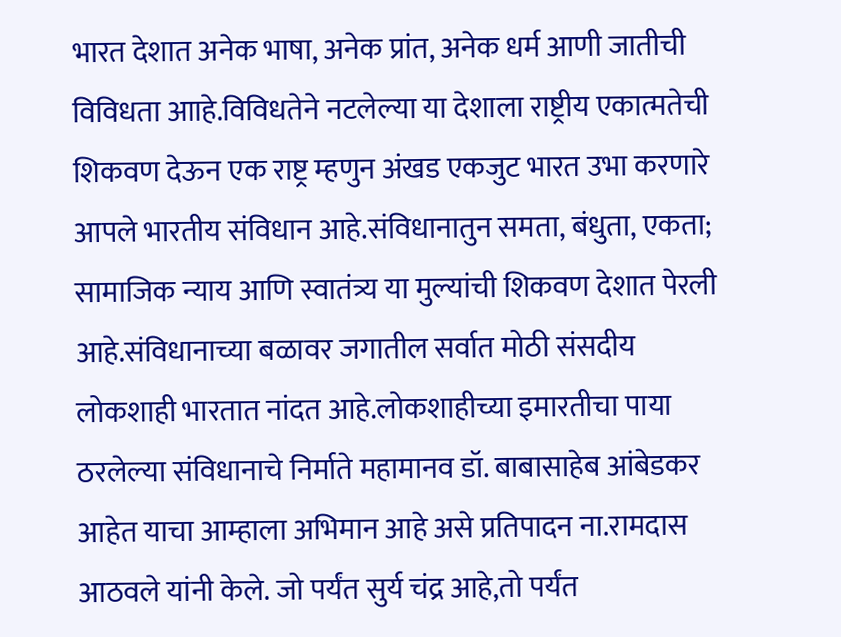भारत देशात अनेक भाषा, अनेक प्रांत, अनेक धर्म आणी जातीची विविधता आाहे.विविधतेने नटलेल्या या देशाला राष्ट्रीय एकात्मतेची शिकवण देऊन एक राष्ट्र म्हणुन अंखड एकजुट भारत उभा करणारे आपले भारतीय संविधान आहे.संविधानातुन समता, बंधुता, एकता; सामाजिक न्याय आणि स्वातंत्र्य या मुल्यांची शिकवण देशात पेरली आहे.संविधानाच्या बळावर जगातील सर्वात मोठी संसदीय लोकशाही भारतात नांदत आहे.लोकशाहीच्या इमारतीचा पाया ठरलेल्या संविधानाचे निर्माते महामानव डॉ. बाबासाहेब आंबेडकर आहेत याचा आम्हाला अभिमान आहे असे प्रतिपादन ना.रामदास आठवले यांनी केले. जो पर्यंत सुर्य चंद्र आहे,तो पर्यंत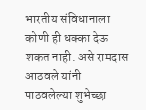भारतीय संविधानाला कोणी ही धक्का देऊ शकत नाही. असे रामदास आठवले यांनी पाठवलेल्या शुभेच्छा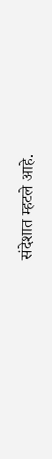संदेशात म्हटले आहे.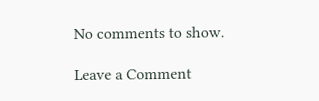No comments to show.

Leave a Comment